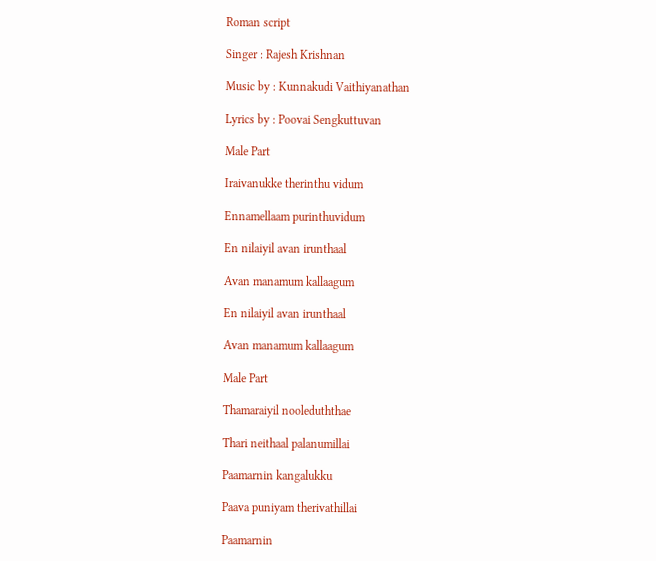Roman script

Singer : Rajesh Krishnan

Music by : Kunnakudi Vaithiyanathan

Lyrics by : Poovai Sengkuttuvan

Male Part

Iraivanukke therinthu vidum

Ennamellaam purinthuvidum

En nilaiyil avan irunthaal

Avan manamum kallaagum

En nilaiyil avan irunthaal

Avan manamum kallaagum

Male Part

Thamaraiyil nooleduththae

Thari neithaal palanumillai

Paamarnin kangalukku

Paava puniyam therivathillai

Paamarnin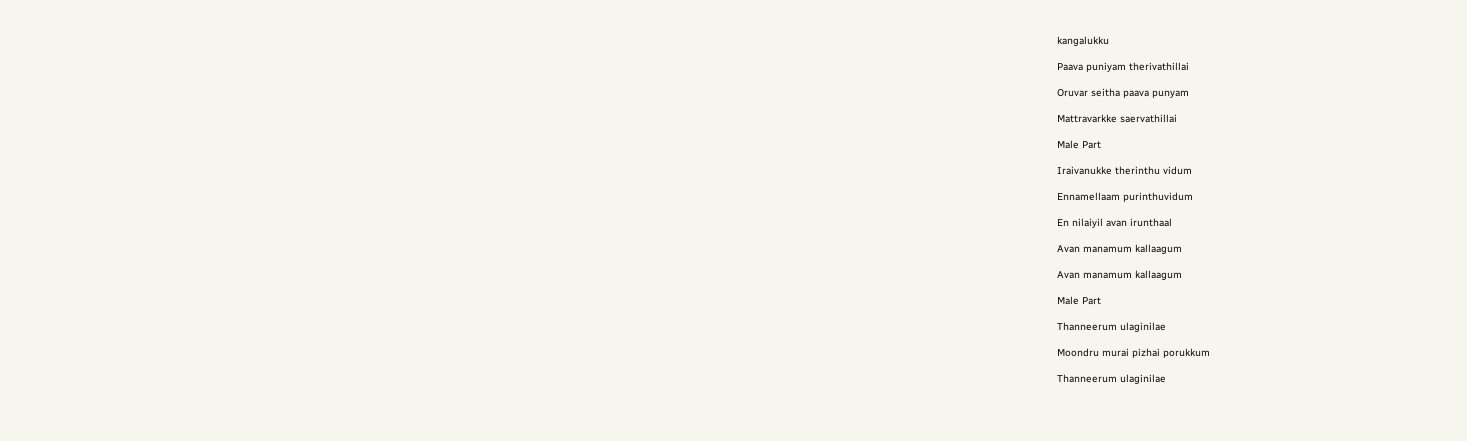kangalukku

Paava puniyam therivathillai

Oruvar seitha paava punyam

Mattravarkke saervathillai

Male Part

Iraivanukke therinthu vidum

Ennamellaam purinthuvidum

En nilaiyil avan irunthaal

Avan manamum kallaagum

Avan manamum kallaagum

Male Part

Thanneerum ulaginilae

Moondru murai pizhai porukkum

Thanneerum ulaginilae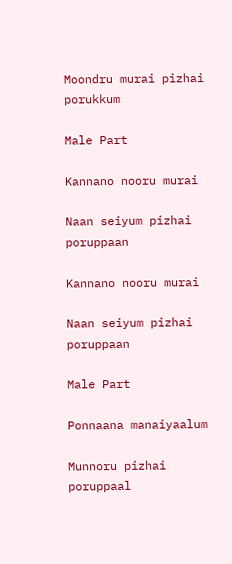Moondru murai pizhai porukkum

Male Part

Kannano nooru murai

Naan seiyum pizhai poruppaan

Kannano nooru murai

Naan seiyum pizhai poruppaan

Male Part

Ponnaana manaiyaalum

Munnoru pizhai poruppaal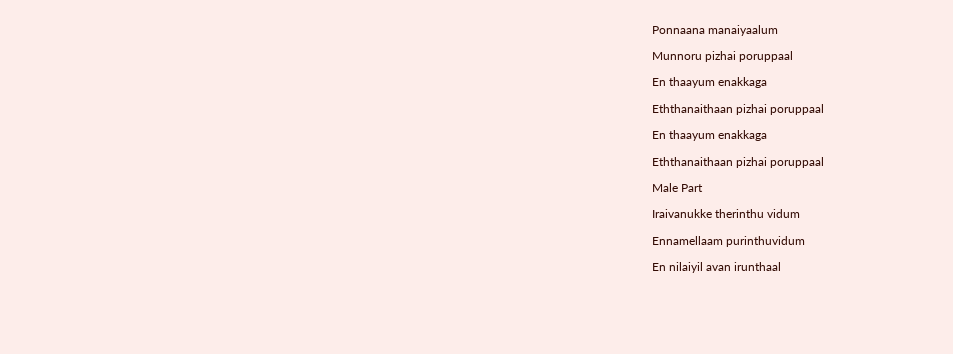Ponnaana manaiyaalum

Munnoru pizhai poruppaal

En thaayum enakkaga

Eththanaithaan pizhai poruppaal

En thaayum enakkaga

Eththanaithaan pizhai poruppaal

Male Part

Iraivanukke therinthu vidum

Ennamellaam purinthuvidum

En nilaiyil avan irunthaal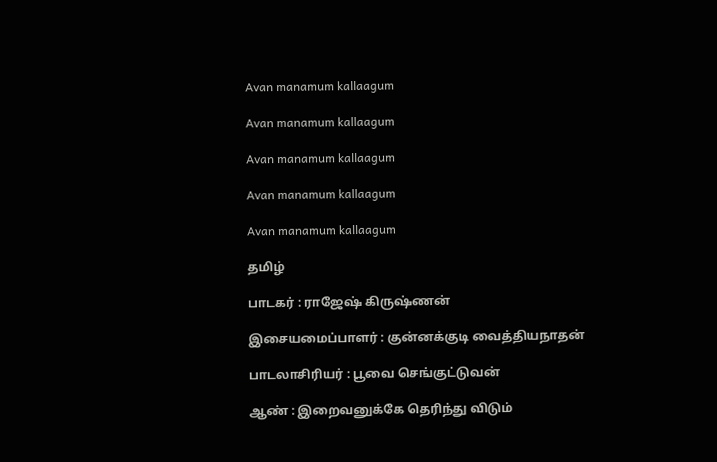Avan manamum kallaagum

Avan manamum kallaagum

Avan manamum kallaagum

Avan manamum kallaagum

Avan manamum kallaagum

தமிழ்

பாடகர் : ராஜேஷ் கிருஷ்ணன்

இசையமைப்பாளர் : குன்னக்குடி வைத்தியநாதன்

பாடலாசிரியர் : பூவை செங்குட்டுவன்

ஆண் : இறைவனுக்கே தெரிந்து விடும்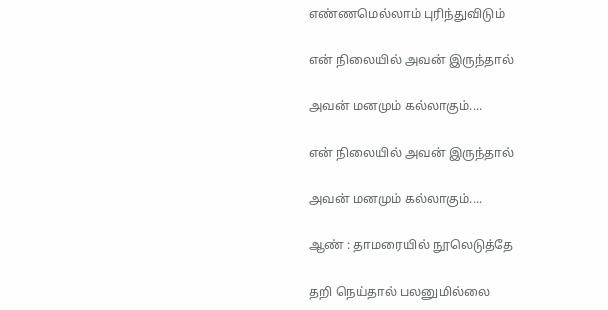எண்ணமெல்லாம் புரிந்துவிடும்

என் நிலையில் அவன் இருந்தால்

அவன் மனமும் கல்லாகும்....

என் நிலையில் அவன் இருந்தால்

அவன் மனமும் கல்லாகும்....

ஆண் : தாமரையில் நூலெடுத்தே

தறி நெய்தால் பலனுமில்லை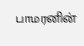பாமரனின்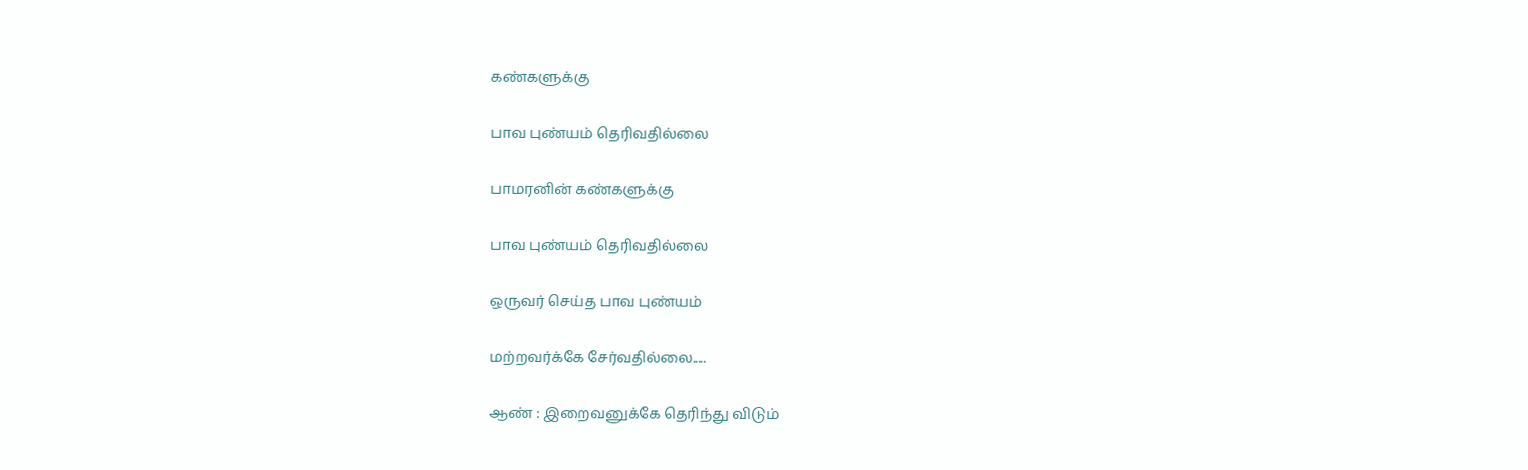கண்களுக்கு

பாவ புண்யம் தெரிவதில்லை

பாமரனின் கண்களுக்கு

பாவ புண்யம் தெரிவதில்லை

ஒருவர் செய்த பாவ புண்யம்

மற்றவர்க்கே சேர்வதில்லை.....

ஆண் : இறைவனுக்கே தெரிந்து விடும்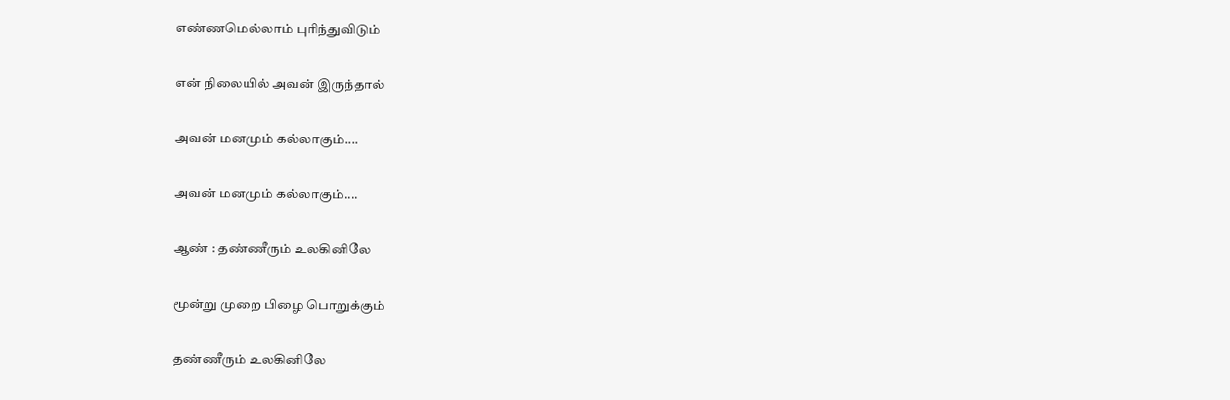எண்ணமெல்லாம் புரிந்துவிடும்

என் நிலையில் அவன் இருந்தால்

அவன் மனமும் கல்லாகும்....

அவன் மனமும் கல்லாகும்....

ஆண் : தண்ணீரும் உலகினிலே

மூன்று முறை பிழை பொறுக்கும்

தண்ணீரும் உலகினிலே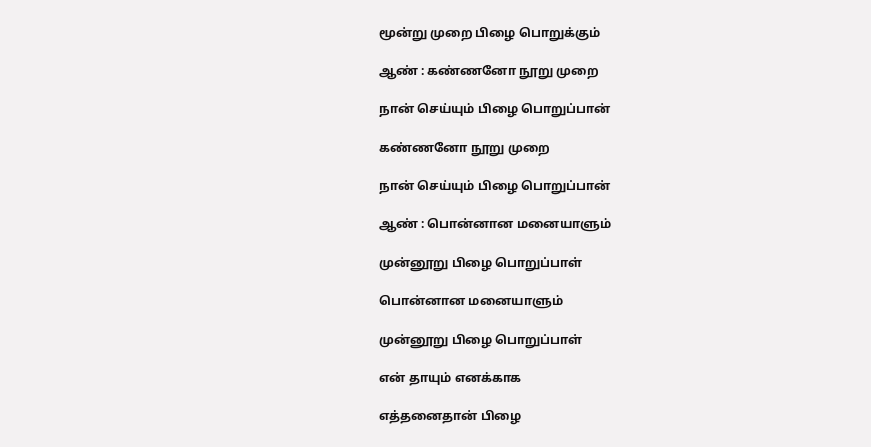மூன்று முறை பிழை பொறுக்கும்

ஆண் : கண்ணனோ நூறு முறை

நான் செய்யும் பிழை பொறுப்பான்

கண்ணனோ நூறு முறை

நான் செய்யும் பிழை பொறுப்பான்

ஆண் : பொன்னான மனையாளும்

முன்னூறு பிழை பொறுப்பாள்

பொன்னான மனையாளும்

முன்னூறு பிழை பொறுப்பாள்

என் தாயும் எனக்காக

எத்தனைதான் பிழை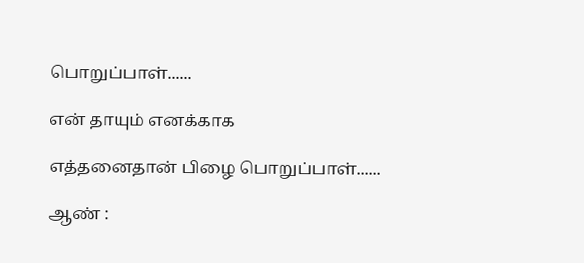பொறுப்பாள்......

என் தாயும் எனக்காக

எத்தனைதான் பிழை பொறுப்பாள்......

ஆண் :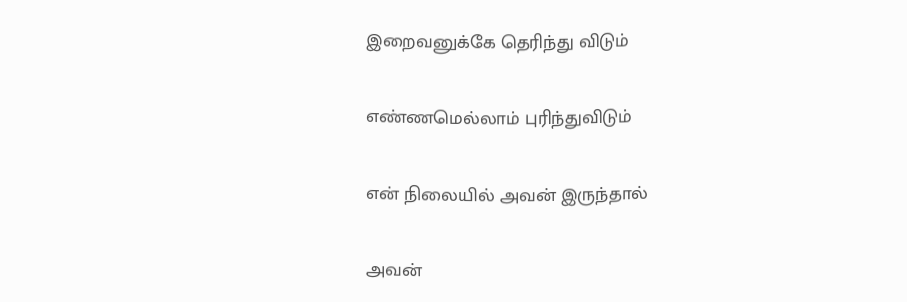இறைவனுக்கே தெரிந்து விடும்

எண்ணமெல்லாம் புரிந்துவிடும்

என் நிலையில் அவன் இருந்தால்

அவன்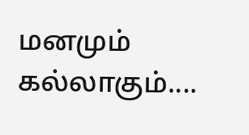மனமும் கல்லாகும்....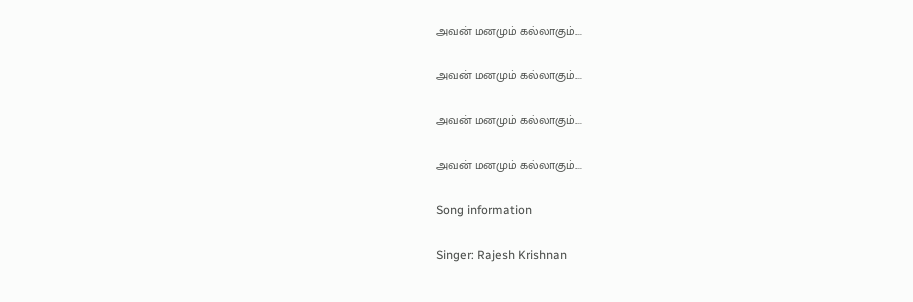அவன் மனமும் கல்லாகும்....

அவன் மனமும் கல்லாகும்....

அவன் மனமும் கல்லாகும்....

அவன் மனமும் கல்லாகும்....

Song information

Singer: Rajesh Krishnan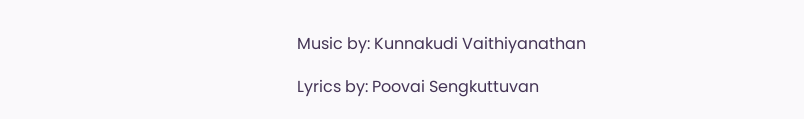Music by: Kunnakudi Vaithiyanathan

Lyrics by: Poovai Sengkuttuvan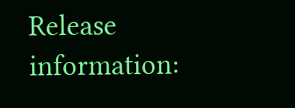Release information: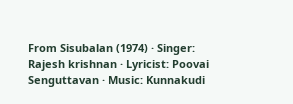From Sisubalan (1974) · Singer: Rajesh krishnan · Lyricist: Poovai Senguttavan · Music: Kunnakudi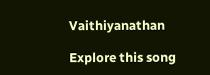Vaithiyanathan

Explore this song